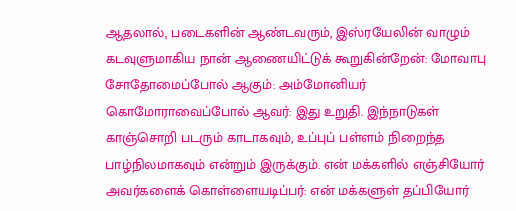ஆதலால், படைகளின் ஆண்டவரும், இஸ்ரயேலின் வாழும் கடவுளுமாகிய நான் ஆணையிட்டுக் கூறுகின்றேன்: மோவாபு சோதோமைப்போல் ஆகும்: அம்மோனியர் கொமோராவைப்போல் ஆவர்: இது உறுதி. இந்நாடுகள் காஞ்சொறி படரும் காடாகவும், உப்புப் பள்ளம் நிறைந்த பாழ்நிலமாகவும் என்றும் இருக்கும். என் மக்களில் எஞ்சியோர் அவர்களைக் கொள்ளையடிப்பர்: என் மக்களுள் தப்பியோர்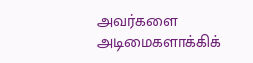அவர்களை அடிமைகளாக்கிக்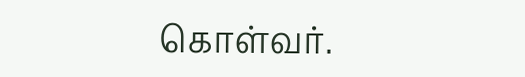கொள்வர்.